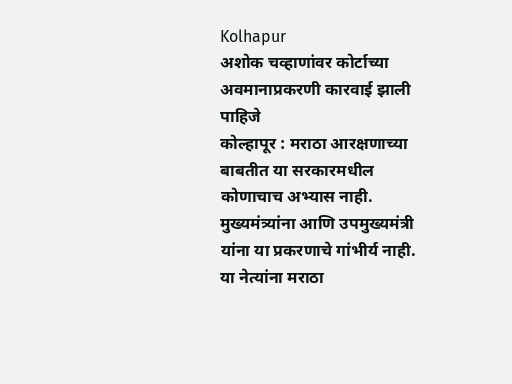Kolhapur
अशोक चव्हाणांवर कोर्टाच्या अवमानाप्रकरणी कारवाई झाली पाहिजे
कोल्हापूर : मराठा आरक्षणाच्या बाबतीत या सरकारमधील कोणाचाच अभ्यास नाही. मुख्यमंत्र्यांना आणि उपमुख्यमंत्री यांना या प्रकरणाचे गांभीर्य नाही. या नेत्यांना मराठा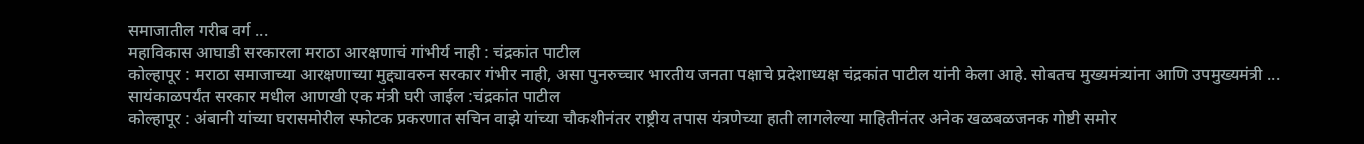समाजातील गरीब वर्ग ...
महाविकास आघाडी सरकारला मराठा आरक्षणाचं गांभीर्य नाही : चंद्रकांत पाटील
कोल्हापूर : मराठा समाजाच्या आरक्षणाच्या मुद्द्यावरुन सरकार गंभीर नाही, असा पुनरुच्चार भारतीय जनता पक्षाचे प्रदेशाध्यक्ष चंद्रकांत पाटील यांनी केला आहे. सोबतच मुख्यमंत्र्यांना आणि उपमुख्यमंत्री ...
सायंकाळपर्यंत सरकार मधील आणखी एक मंत्री घरी जाईल :चंद्रकांत पाटील
कोल्हापूर : अंबानी यांच्या घरासमोरील स्फोटक प्रकरणात सचिन वाझे यांच्या चौकशीनंतर राष्ट्रीय तपास यंत्रणेच्या हाती लागलेल्या माहितीनंतर अनेक खळबळजनक गोष्टी समोर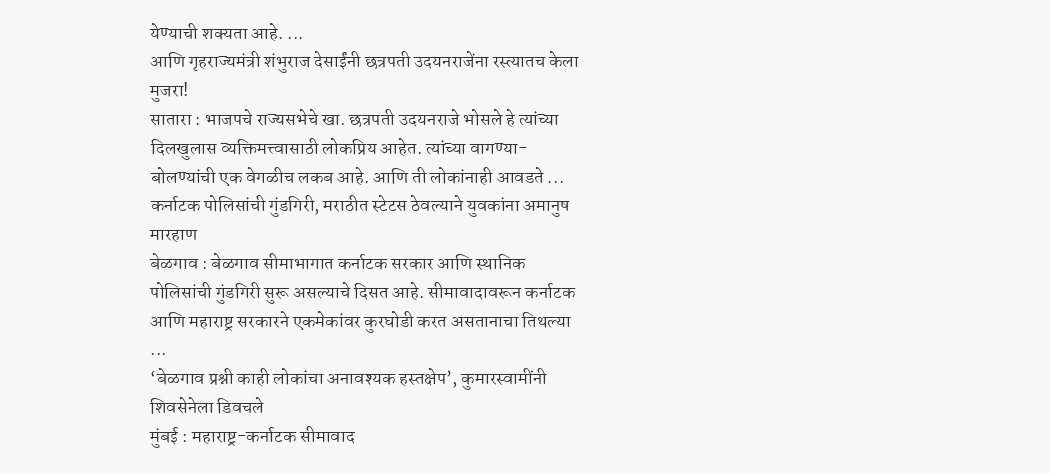येण्याची शक्यता आहे. ...
आणि गृहराज्यमंत्री शंभुराज देसाईंनी छत्रपती उदयनराजेंना रस्त्यातच केला मुजरा!
सातारा : भाजपचे राज्यसभेचे खा. छत्रपती उदयनराजे भोसले हे त्यांच्या दिलखुलास व्यक्तिमत्त्वासाठी लोकप्रिय आहेत. त्यांच्या वागण्या-बोलण्यांची एक वेगळीच लकब आहे. आणि ती लोकांनाही आवडते ...
कर्नाटक पोलिसांची गुंडगिरी, मराठीत स्टेटस ठेवल्याने युवकांना अमानुष मारहाण
बेळगाव : बेळगाव सीमाभागात कर्नाटक सरकार आणि स्थानिक पोलिसांची गुंडगिरी सुरू असल्याचे दिसत आहे. सीमावादावरून कर्नाटक आणि महाराष्ट्र सरकारने एकमेकांवर कुरघोडी करत असतानाचा तिथल्या ...
‘बेळगाव प्रश्नी काही लोकांचा अनावश्यक हस्तक्षेप’, कुमारस्वामींनी शिवसेनेला डिवचले
मुंबई : महाराष्ट्र-कर्नाटक सीमावाद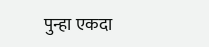पुन्हा एकदा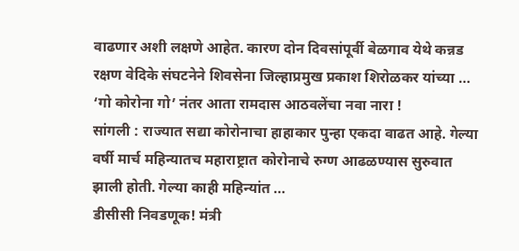वाढणार अशी लक्षणे आहेत. कारण दोन दिवसांपूर्वी बेळगाव येथे कन्नड रक्षण वेदिके संघटनेने शिवसेना जिल्हाप्रमुख प्रकाश शिरोळकर यांच्या ...
‘गो कोरोना गो’ नंतर आता रामदास आठवलेंचा नवा नारा !
सांगली : राज्यात सद्या कोरोनाचा हाहाकार पुन्हा एकदा वाढत आहे. गेल्या वर्षी मार्च महिन्यातच महाराष्ट्रात कोरोनाचे रुग्ण आढळण्यास सुरुवात झाली होती. गेल्या काही महिन्यांत ...
डीसीसी निवडणूक! मंत्री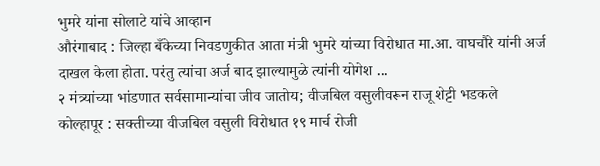भुमरे यांना सोलाटे यांचे आव्हान
औरंगाबाद : जिल्हा बँकेच्या निवडणुकीत आता मंत्री भुमरे यांच्या विरोधात मा.आ. वाघचौरे यांनी अर्ज दाखल केला होता. परंतु त्यांचा अर्ज बाद झाल्यामुळे त्यांनी योगेश ...
२ मंत्र्यांच्या भांडणात सर्वसामान्यांचा जीव जातोय; वीजबिल वसुलीवरून राजू शेट्टी भडकले
कोल्हापूर : सक्तीच्या वीजबिल वसुली विरोधात १९ मार्च रोजी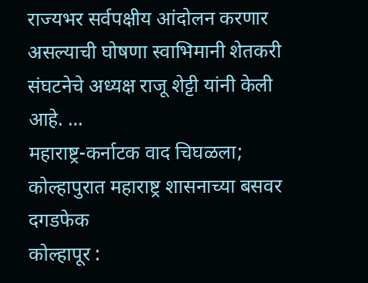राज्यभर सर्वपक्षीय आंदोलन करणार असल्याची घोषणा स्वाभिमानी शेतकरी संघटनेचे अध्यक्ष राजू शेट्टी यांनी केली आहे. ...
महाराष्ट्र-कर्नाटक वाद चिघळला; कोल्हापुरात महाराष्ट्र शासनाच्या बसवर दगडफेक
कोल्हापूर :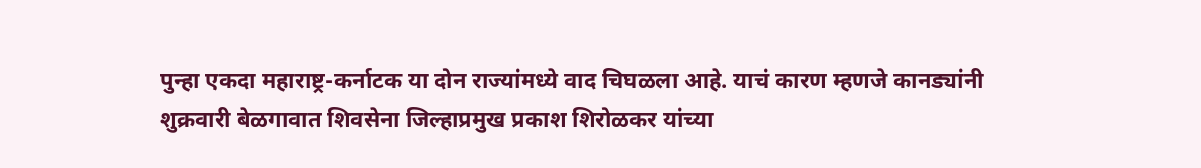पुन्हा एकदा महाराष्ट्र-कर्नाटक या दोन राज्यांमध्ये वाद चिघळला आहे. याचं कारण म्हणजे कानड्यांनी शुक्रवारी बेळगावात शिवसेना जिल्हाप्रमुख प्रकाश शिरोळकर यांच्या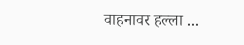वाहनावर हल्ला ...